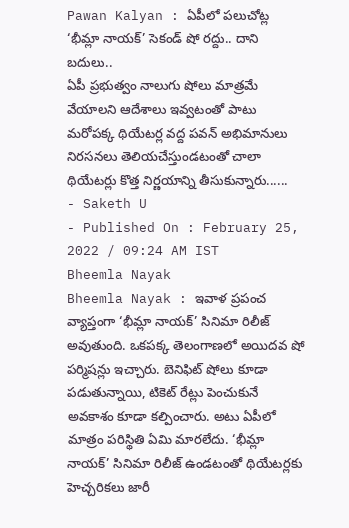Pawan Kalyan : ఏపీలో పలుచోట్ల ‘భీమ్లా నాయక్’ సెకండ్ షో రద్దు.. దాని బదులు..
ఏపీ ప్రభుత్వం నాలుగు షోలు మాత్రమే వేయాలని ఆదేశాలు ఇవ్వటంతో పాటు మరోపక్క థియేటర్ల వద్ద పవన్ అభిమానులు నిరసనలు తెలియచేస్తుండటంతో చాలా థియేటర్లు కొత్త నిర్ణయాన్ని తీసుకున్నారు......
- Saketh U
- Published On : February 25, 2022 / 09:24 AM IST
Bheemla Nayak
Bheemla Nayak : ఇవాళ ప్రపంచ వ్యాప్తంగా ‘భీమ్లా నాయక్’ సినిమా రిలీజ్ అవుతుంది. ఒకపక్క తెలంగాణలో అయిదవ షో పర్మిషన్లు ఇచ్చారు. బెనిఫిట్ షోలు కూడా పడుతున్నాయి, టికెట్ రేట్లు పెంచుకునే అవకాశం కూడా కల్పించారు. అటు ఏపీలో మాత్రం పరిస్థితి ఏమి మారలేదు. ‘భీమ్లా నాయక్’ సినిమా రిలీజ్ ఉండటంతో థియేటర్లకు హెచ్చరికలు జారీ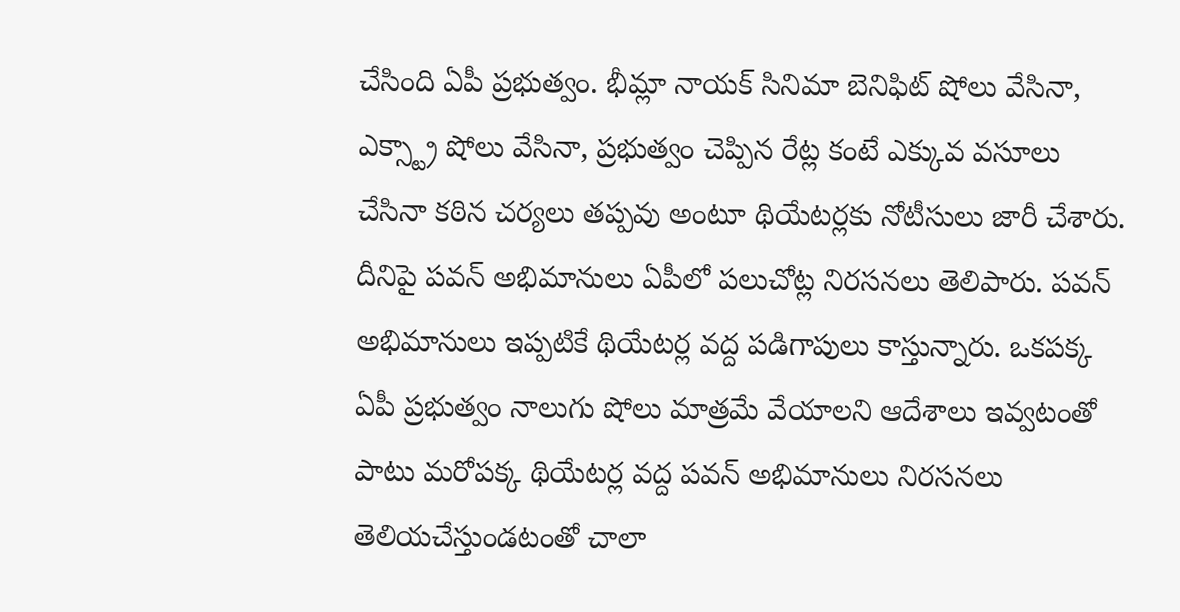చేసింది ఏపీ ప్రభుత్వం. భీమ్లా నాయక్ సినిమా బెనిఫిట్ షోలు వేసినా, ఎక్స్ట్రా షోలు వేసినా, ప్రభుత్వం చెప్పిన రేట్ల కంటే ఎక్కువ వసూలు చేసినా కఠిన చర్యలు తప్పవు అంటూ థియేటర్లకు నోటీసులు జారీ చేశారు.
దీనిపై పవన్ అభిమానులు ఏపీలో పలుచోట్ల నిరసనలు తెలిపారు. పవన్ అభిమానులు ఇప్పటికే థియేటర్ల వద్ద పడిగాపులు కాస్తున్నారు. ఒకపక్క ఏపీ ప్రభుత్వం నాలుగు షోలు మాత్రమే వేయాలని ఆదేశాలు ఇవ్వటంతో పాటు మరోపక్క థియేటర్ల వద్ద పవన్ అభిమానులు నిరసనలు తెలియచేస్తుండటంతో చాలా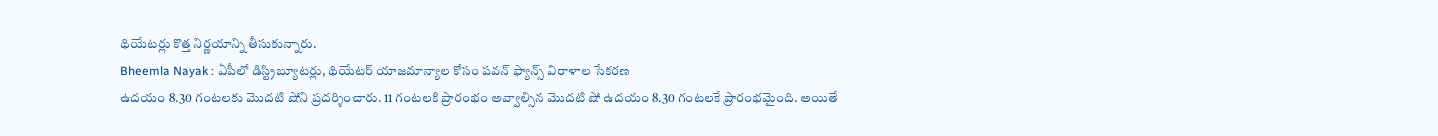థియేటర్లు కొత్త నిర్ణయాన్ని తీసుకున్నారు.
Bheemla Nayak : ఏపీలో డిస్ట్రిబ్యూటర్లు, థియేటర్ యాజమాన్యాల కోసం పవన్ ఫ్యాన్స్ విరాళాల సేకరణ
ఉదయం 8.30 గంటలకు మొదటి షోని ప్రదర్శించారు. 11 గంటలకి ప్రారంభం అవ్వాల్సిన మొదటి షో ఉదయం 8.30 గంటలకే ప్రారంభమైంది. అయితే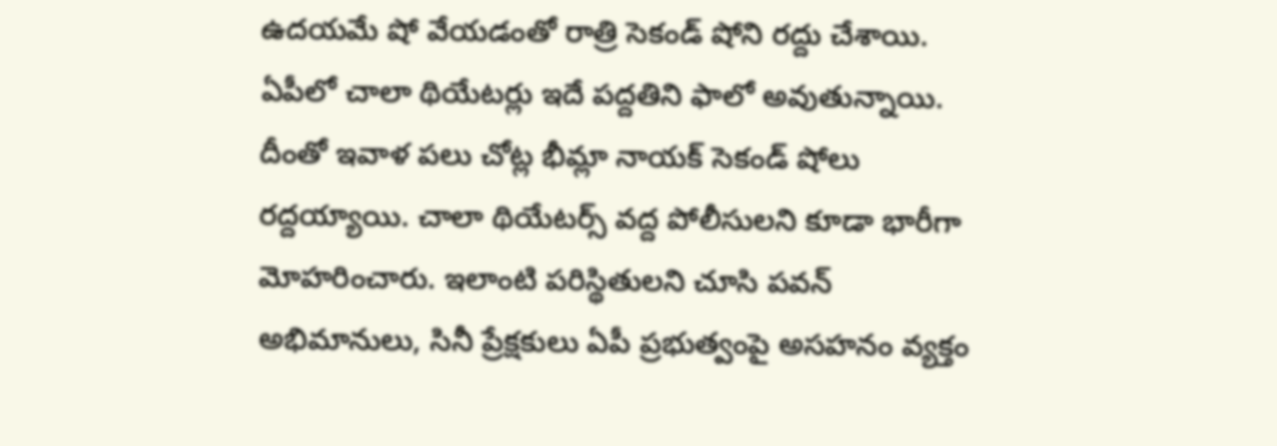ఉదయమే షో వేయడంతో రాత్రి సెకండ్ షోని రద్దు చేశాయి. ఏపీలో చాలా థియేటర్లు ఇదే పద్దతిని ఫాలో అవుతున్నాయి. దీంతో ఇవాళ పలు చోట్ల భీమ్లా నాయక్ సెకండ్ షోలు రద్దయ్యాయి. చాలా థియేటర్స్ వద్ద పోలీసులని కూడా భారీగా మోహరించారు. ఇలాంటి పరిస్థితులని చూసి పవన్ అభిమానులు, సినీ ప్రేక్షకులు ఏపీ ప్రభుత్వంపై అసహనం వ్యక్తం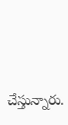చేస్తున్నారు.